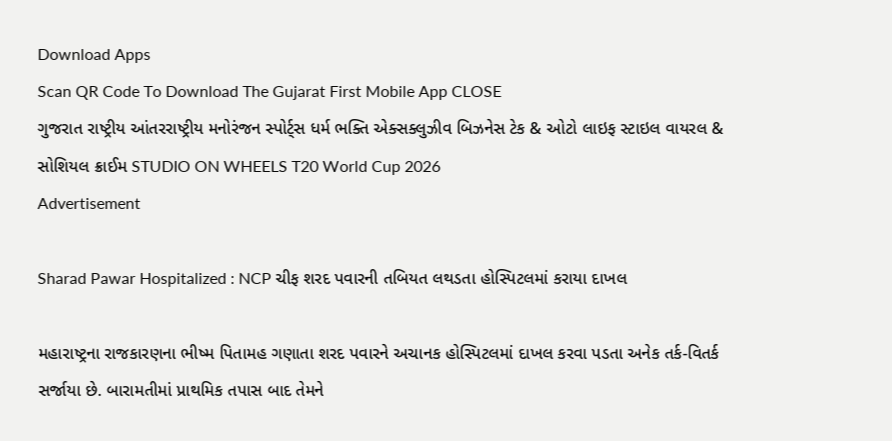Download Apps
Scan QR Code To Download The Gujarat First Mobile App CLOSE
ગુજરાત રાષ્ટ્રીય આંતરરાષ્ટ્રીય મનોરંજન સ્પોર્ટ્સ ધર્મ ભક્તિ એક્સક્લુઝીવ બિઝનેસ ટેક & ઓટો લાઇફ સ્ટાઇલ વાયરલ & સોશિયલ ક્રાઈમ STUDIO ON WHEELS T20 World Cup 2026
Advertisement

Sharad Pawar Hospitalized : NCP ચીફ શરદ પવારની તબિયત લથડતા હોસ્પિટલમાં કરાયા દાખલ

મહારાષ્ટ્રના રાજકારણના ભીષ્મ પિતામહ ગણાતા શરદ પવારને અચાનક હોસ્પિટલમાં દાખલ કરવા પડતા અનેક તર્ક-વિતર્ક સર્જાયા છે. બારામતીમાં પ્રાથમિક તપાસ બાદ તેમને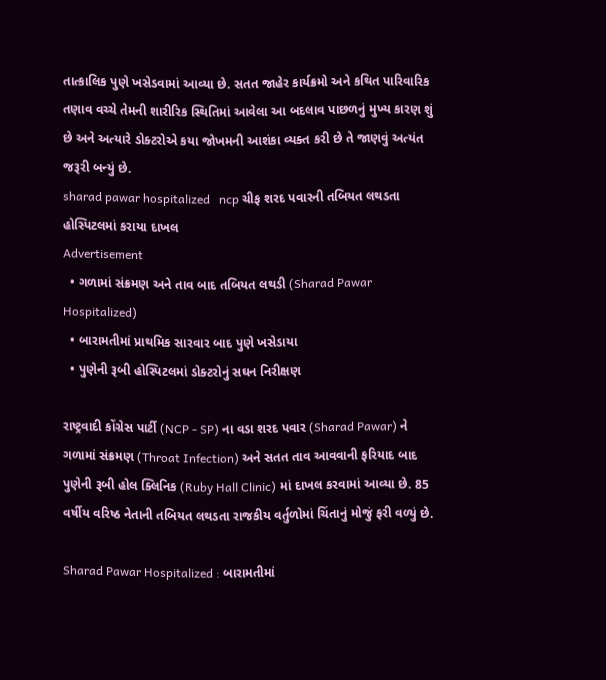તાત્કાલિક પુણે ખસેડવામાં આવ્યા છે. સતત જાહેર કાર્યક્રમો અને કથિત પારિવારિક તણાવ વચ્ચે તેમની શારીરિક સ્થિતિમાં આવેલા આ બદલાવ પાછળનું મુખ્ય કારણ શું છે અને અત્યારે ડોક્ટરોએ કયા જોખમની આશંકા વ્યક્ત કરી છે તે જાણવું અત્યંત જરૂરી બન્યું છે.
sharad pawar hospitalized   ncp ચીફ શરદ પવારની તબિયત લથડતા હોસ્પિટલમાં કરાયા દાખલ
Advertisement
  • ગળામાં સંક્રમણ અને તાવ બાદ તબિયત લથડી (Sharad Pawar Hospitalized)
  • બારામતીમાં પ્રાથમિક સારવાર બાદ પુણે ખસેડાયા
  • પુણેની રૂબી હોસ્પિટલમાં ડોક્ટરોનું સઘન નિરીક્ષણ

રાષ્ટ્રવાદી કોંગ્રેસ પાર્ટી (NCP - SP) ના વડા શરદ પવાર (Sharad Pawar) ને ગળામાં સંક્રમણ (Throat Infection) અને સતત તાવ આવવાની ફરિયાદ બાદ પુણેની રૂબી હોલ ક્લિનિક (Ruby Hall Clinic) માં દાખલ કરવામાં આવ્યા છે. 85 વર્ષીય વરિષ્ઠ નેતાની તબિયત લથડતા રાજકીય વર્તુળોમાં ચિંતાનું મોજું ફરી વળ્યું છે.

Sharad Pawar Hospitalized : બારામતીમાં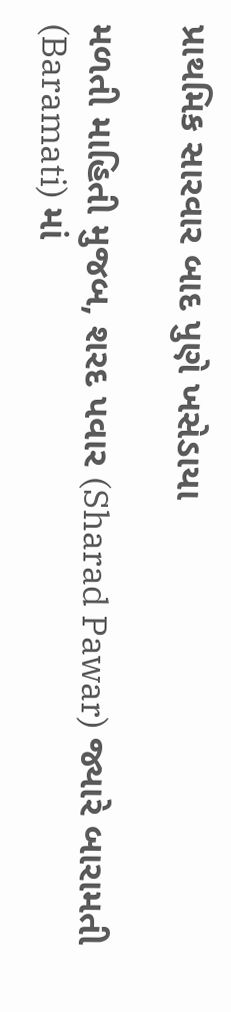પ્રાથમિક સારવાર બાદ પુણે ખસેડાયા

મળતી માહિતી મુજબ, શરદ પવાર (Sharad Pawar) જ્યારે બારામતી (Baramati) માં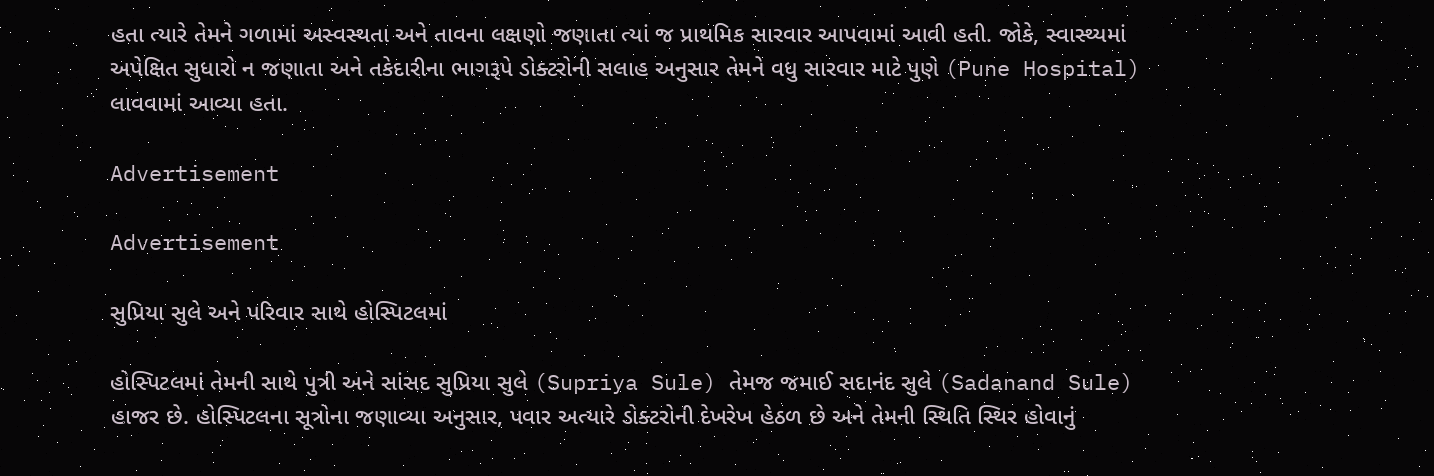હતા ત્યારે તેમને ગળામાં અસ્વસ્થતા અને તાવના લક્ષણો જણાતા ત્યાં જ પ્રાથમિક સારવાર આપવામાં આવી હતી. જોકે, સ્વાસ્થ્યમાં અપેક્ષિત સુધારો ન જણાતા અને તકેદારીના ભાગરૂપે ડોક્ટરોની સલાહ અનુસાર તેમને વધુ સારવાર માટે પુણે (Pune Hospital) લાવવામાં આવ્યા હતા.

Advertisement

Advertisement

સુપ્રિયા સુલે અને પરિવાર સાથે હોસ્પિટલમાં

હોસ્પિટલમાં તેમની સાથે પુત્રી અને સાંસદ સુપ્રિયા સુલે (Supriya Sule) તેમજ જમાઈ સદાનંદ સુલે (Sadanand Sule) હાજર છે. હોસ્પિટલના સૂત્રોના જણાવ્યા અનુસાર, પવાર અત્યારે ડોક્ટરોની દેખરેખ હેઠળ છે અને તેમની સ્થિતિ સ્થિર હોવાનું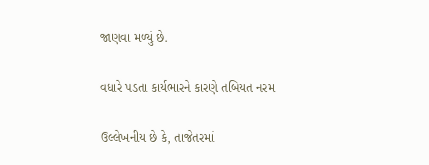જાણવા મળ્યું છે.

વધારે પડતા કાર્યભારને કારણે તબિયત નરમ

ઉલ્લેખનીય છે કે, તાજેતરમાં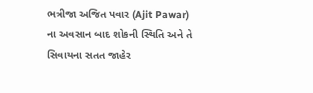ભત્રીજા અજિત પવાર (Ajit Pawar) ના અવસાન બાદ શોકની સ્થિતિ અને તે સિવાયના સતત જાહેર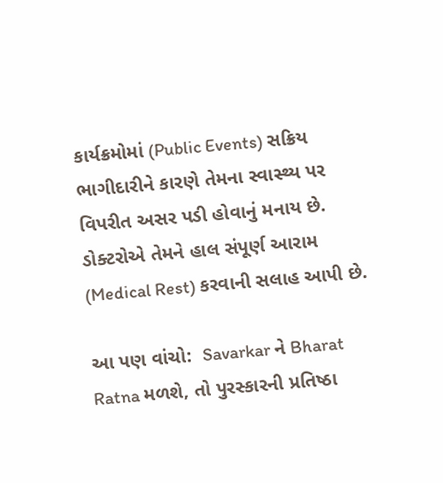કાર્યક્રમોમાં (Public Events) સક્રિય ભાગીદારીને કારણે તેમના સ્વાસ્થ્ય પર વિપરીત અસર પડી હોવાનું મનાય છે. ડોક્ટરોએ તેમને હાલ સંપૂર્ણ આરામ (Medical Rest) કરવાની સલાહ આપી છે.

આ પણ વાંચો:  Savarkar ને Bharat Ratna મળશે, તો પુરસ્કારની પ્રતિષ્ઠા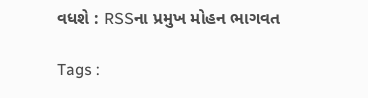વધશે : RSSના પ્રમુખ મોહન ભાગવત

Tags :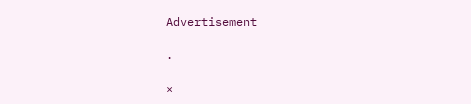Advertisement

.

×